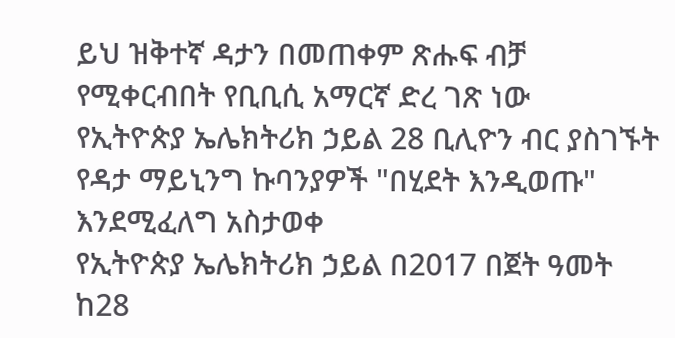ይህ ዝቅተኛ ዳታን በመጠቀም ጽሑፍ ብቻ የሚቀርብበት የቢቢሲ አማርኛ ድረ ገጽ ነው
የኢትዮጵያ ኤሌክትሪክ ኃይል 28 ቢሊዮን ብር ያስገኙት የዳታ ማይኒንግ ኩባንያዎች "በሂደት እንዲወጡ" እንደሚፈለግ አስታወቀ
የኢትዮጵያ ኤሌክትሪክ ኃይል በ2017 በጀት ዓመት ከ28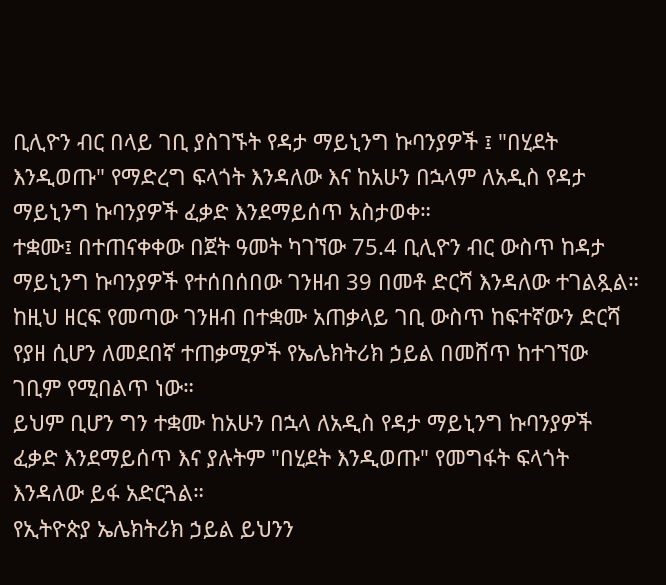ቢሊዮን ብር በላይ ገቢ ያስገኙት የዳታ ማይኒንግ ኩባንያዎች ፤ "በሂደት እንዲወጡ" የማድረግ ፍላጎት እንዳለው እና ከአሁን በኋላም ለአዲስ የዳታ ማይኒንግ ኩባንያዎች ፈቃድ እንደማይሰጥ አስታወቀ።
ተቋሙ፤ በተጠናቀቀው በጀት ዓመት ካገኘው 75.4 ቢሊዮን ብር ውስጥ ከዳታ ማይኒንግ ኩባንያዎች የተሰበሰበው ገንዘብ 39 በመቶ ድርሻ እንዳለው ተገልጿል።
ከዚህ ዘርፍ የመጣው ገንዘብ በተቋሙ አጠቃላይ ገቢ ውስጥ ከፍተኛውን ድርሻ የያዘ ሲሆን ለመደበኛ ተጠቃሚዎች የኤሌክትሪክ ኃይል በመሸጥ ከተገኘው ገቢም የሚበልጥ ነው።
ይህም ቢሆን ግን ተቋሙ ከአሁን በኋላ ለአዲስ የዳታ ማይኒንግ ኩባንያዎች ፈቃድ እንደማይሰጥ እና ያሉትም "በሂደት እንዲወጡ" የመግፋት ፍላጎት እንዳለው ይፋ አድርጓል።
የኢትዮጵያ ኤሌክትሪክ ኃይል ይህንን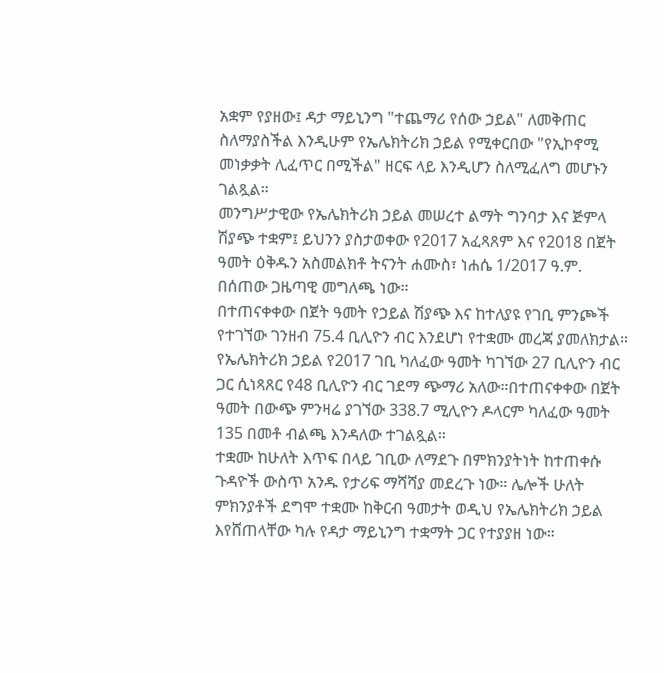አቋም የያዘው፤ ዳታ ማይኒንግ "ተጨማሪ የሰው ኃይል" ለመቅጠር ስለማያስችል እንዲሁም የኤሌክትሪክ ኃይል የሚቀርበው "የኢኮኖሚ መነቃቃት ሊፈጥር በሚችል" ዘርፍ ላይ እንዲሆን ስለሚፈለግ መሆኑን ገልጿል።
መንግሥታዊው የኤሌክትሪክ ኃይል መሠረተ ልማት ግንባታ እና ጅምላ ሽያጭ ተቋም፤ ይህንን ያስታወቀው የ2017 አፈጻጸም እና የ2018 በጀት ዓመት ዕቅዱን አስመልክቶ ትናንት ሐሙስ፣ ነሐሴ 1/2017 ዓ.ም. በሰጠው ጋዜጣዊ መግለጫ ነው።
በተጠናቀቀው በጀት ዓመት የኃይል ሽያጭ እና ከተለያዩ የገቢ ምንጮች የተገኘው ገንዘብ 75.4 ቢሊዮን ብር እንደሆነ የተቋሙ መረጃ ያመለክታል።
የኤሌክትሪክ ኃይል የ2017 ገቢ ካለፈው ዓመት ካገኘው 27 ቢሊዮን ብር ጋር ሲነጻጸር የ48 ቢሊዮን ብር ገደማ ጭማሪ አለው።በተጠናቀቀው በጀት ዓመት በውጭ ምንዛሬ ያገኘው 338.7 ሚሊዮን ዶላርም ካለፈው ዓመት 135 በመቶ ብልጫ እንዳለው ተገልጿል።
ተቋሙ ከሁለት እጥፍ በላይ ገቢው ለማደጉ በምክንያትነት ከተጠቀሱ ጉዳዮች ውስጥ አንዱ የታሪፍ ማሻሻያ መደረጉ ነው። ሌሎች ሁለት ምክንያቶች ደግሞ ተቋሙ ከቅርብ ዓመታት ወዲህ የኤሌክትሪክ ኃይል እየሸጠላቸው ካሉ የዳታ ማይኒንግ ተቋማት ጋር የተያያዘ ነው።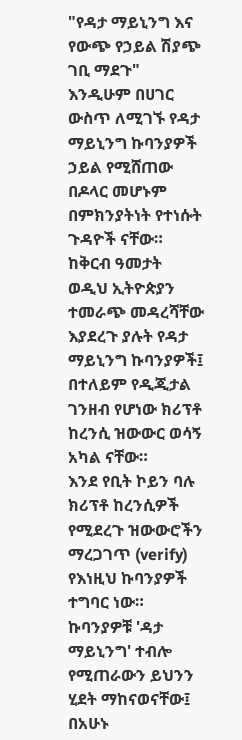"የዳታ ማይኒንግ እና የውጭ የኃይል ሽያጭ ገቢ ማደጉ" እንዲሁም በሀገር ውስጥ ለሚገኙ የዳታ ማይኒንግ ኩባንያዎች ኃይል የሚሸጠው በዶላር መሆኑም በምክንያትነት የተነሱት ጉዳዮች ናቸው።
ከቅርብ ዓመታት ወዲህ ኢትዮጵያን ተመራጭ መዳረሻቸው እያደረጉ ያሉት የዳታ ማይኒንግ ኩባንያዎች፤ በተለይም የዲጂታል ገንዘብ የሆነው ክሪፕቶ ከረንሲ ዝውውር ወሳኝ አካል ናቸው።
እንደ የቢት ኮይን ባሉ ክሪፕቶ ከረንሲዎች የሚደረጉ ዝውውሮችን ማረጋገጥ (verify) የእነዚህ ኩባንያዎች ተግባር ነው።
ኩባንያዎቹ 'ዳታ ማይኒንግ' ተብሎ የሚጠራውን ይህንን ሂደት ማከናወናቸው፤ በአሁኑ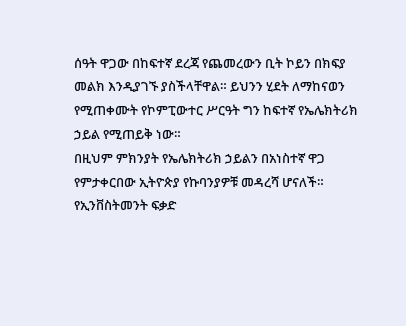ሰዓት ዋጋው በከፍተኛ ደረጃ የጨመረውን ቢት ኮይን በክፍያ መልክ እንዲያገኙ ያስችላቸዋል። ይህንን ሂደት ለማከናወን የሚጠቀሙት የኮምፒውተር ሥርዓት ግን ከፍተኛ የኤሌክትሪክ ኃይል የሚጠይቅ ነው።
በዚህም ምክንያት የኤሌክትሪክ ኃይልን በአነስተኛ ዋጋ የምታቀርበው ኢትዮጵያ የኩባንያዎቹ መዳረሻ ሆናለች። የኢንቨስትመንት ፍቃድ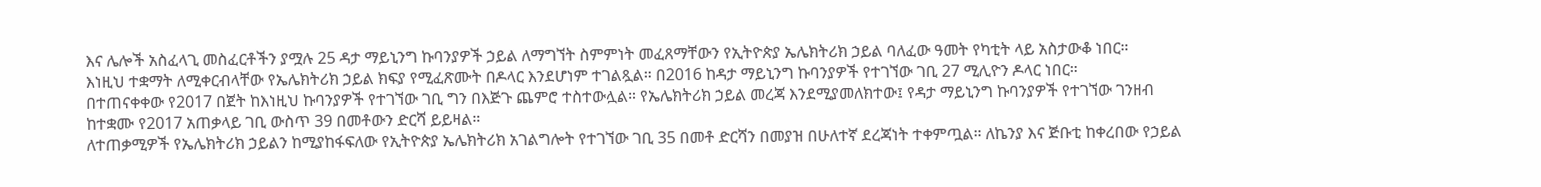እና ሌሎች አስፈላጊ መስፈርቶችን ያሟሉ 25 ዳታ ማይኒንግ ኩባንያዎች ኃይል ለማግኘት ስምምነት መፈጸማቸውን የኢትዮጵያ ኤሌክትሪክ ኃይል ባለፈው ዓመት የካቲት ላይ አስታውቆ ነበር።
እነዚህ ተቋማት ለሚቀርብላቸው የኤሌክትሪክ ኃይል ክፍያ የሚፈጽሙት በዶላር እንደሆነም ተገልጿል። በ2016 ከዳታ ማይኒንግ ኩባንያዎች የተገኘው ገቢ 27 ሚሊዮን ዶላር ነበር።
በተጠናቀቀው የ2017 በጀት ከእነዚህ ኩባንያዎች የተገኘው ገቢ ግን በእጅጉ ጨምሮ ተስተውሏል። የኤሌክትሪክ ኃይል መረጃ እንደሚያመለክተው፤ የዳታ ማይኒንግ ኩባንያዎች የተገኘው ገንዘብ ከተቋሙ የ2017 አጠቃላይ ገቢ ውስጥ 39 በመቶውን ድርሻ ይይዛል።
ለተጠቃሚዎች የኤሌክትሪክ ኃይልን ከሚያከፋፍለው የኢትዮጵያ ኤሌክትሪክ አገልግሎት የተገኘው ገቢ 35 በመቶ ድርሻን በመያዝ በሁለተኛ ደረጃነት ተቀምጧል። ለኬንያ እና ጅቡቲ ከቀረበው የኃይል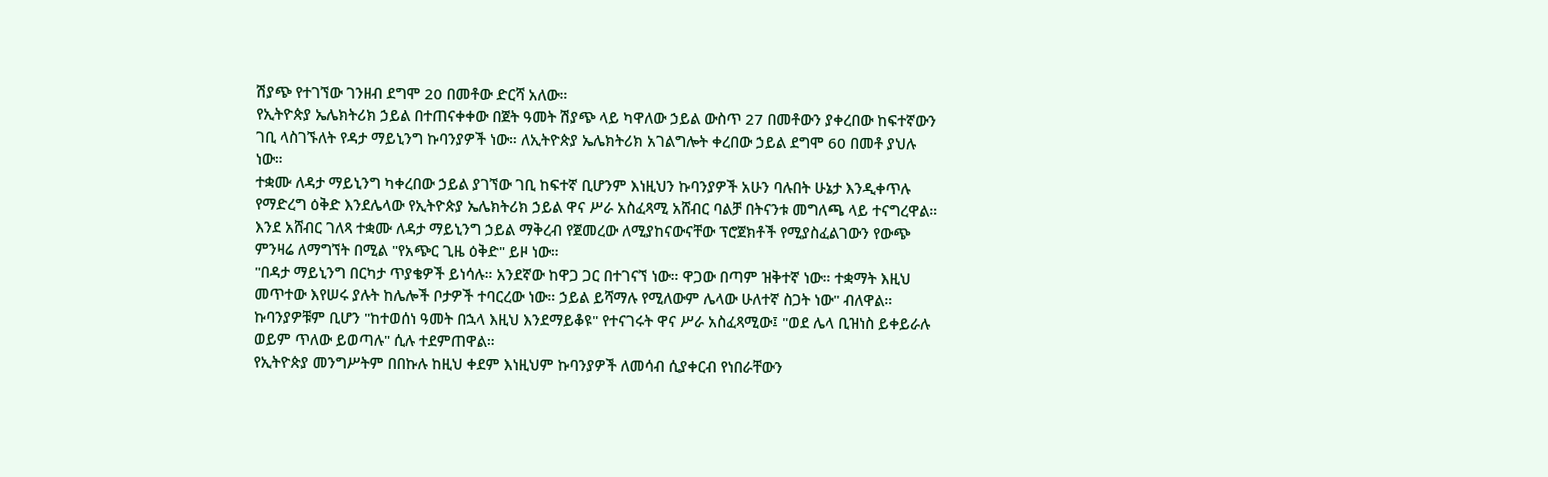ሽያጭ የተገኘው ገንዘብ ደግሞ 20 በመቶው ድርሻ አለው።
የኢትዮጵያ ኤሌክትሪክ ኃይል በተጠናቀቀው በጀት ዓመት ሽያጭ ላይ ካዋለው ኃይል ውስጥ 27 በመቶውን ያቀረበው ከፍተኛውን ገቢ ላስገኙለት የዳታ ማይኒንግ ኩባንያዎች ነው። ለኢትዮጵያ ኤሌክትሪክ አገልግሎት ቀረበው ኃይል ደግሞ 60 በመቶ ያህሉ ነው።
ተቋሙ ለዳታ ማይኒንግ ካቀረበው ኃይል ያገኘው ገቢ ከፍተኛ ቢሆንም እነዚህን ኩባንያዎች አሁን ባሉበት ሁኔታ እንዲቀጥሉ የማድረግ ዕቅድ እንደሌላው የኢትዮጵያ ኤሌክትሪክ ኃይል ዋና ሥራ አስፈጻሚ አሸብር ባልቻ በትናንቱ መግለጫ ላይ ተናግረዋል።
እንደ አሸብር ገለጻ ተቋሙ ለዳታ ማይኒንግ ኃይል ማቅረብ የጀመረው ለሚያከናውናቸው ፕሮጀክቶች የሚያስፈልገውን የውጭ ምንዛሬ ለማግኘት በሚል "የአጭር ጊዜ ዕቅድ" ይዞ ነው።
"በዳታ ማይኒንግ በርካታ ጥያቄዎች ይነሳሉ። አንደኛው ከዋጋ ጋር በተገናኘ ነው። ዋጋው በጣም ዝቅተኛ ነው። ተቋማት እዚህ መጥተው እየሠሩ ያሉት ከሌሎች ቦታዎች ተባርረው ነው። ኃይል ይሻማሉ የሚለውም ሌላው ሁለተኛ ስጋት ነው" ብለዋል።
ኩባንያዎቹም ቢሆን "ከተወሰነ ዓመት በኋላ እዚህ እንደማይቆዩ" የተናገሩት ዋና ሥራ አስፈጻሚው፤ "ወደ ሌላ ቢዝነስ ይቀይራሉ ወይም ጥለው ይወጣሉ" ሲሉ ተደምጠዋል።
የኢትዮጵያ መንግሥትም በበኩሉ ከዚህ ቀደም እነዚህም ኩባንያዎች ለመሳብ ሲያቀርብ የነበራቸውን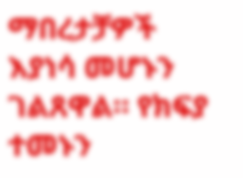ማበረታቻዎች እያነሳ መሆኑን ገልጸዋል። የክፍያ ተመኑን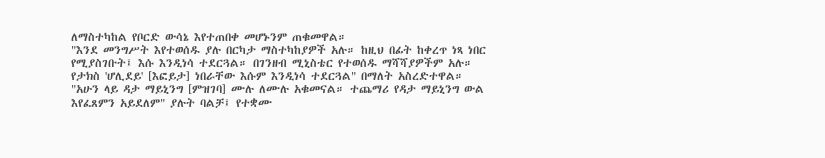ለማስተካከል የቦርድ ውሳኔ እየተጠበቀ መሆኑንም ጠቁመዋል።
"እንደ መንግሥት እየተወሰዱ ያሉ በርካታ ማስተካከያዎች አሉ። ከዚህ በፊት ከቀረጥ ነጻ ነበር የሚያስገቡት፤ እሱ እንዲነሳ ተደርጓል። በገንዘብ ሚኒስቴር የተወሰዱ ማሻሻያዎችም አሉ። የታክስ 'ሆሊደይ' [እፎይታ] ነበራቸው እሱም እንዲነሳ ተደርጓል" በማለት አስረድተዋል።
"አሁን ላይ ዳታ ማይኒንግ [ምዝገባ] ሙሉ ለሙሉ አቁመናል። ተጨማሪ የዳታ ማይኒንግ ውል እየፈጸምን አይደለም" ያሉት ባልቻ፤ የተቋሙ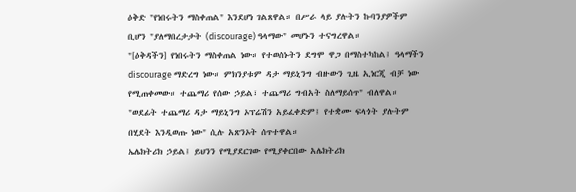ዕቅድ "የነበሩትን ማስቀጠል" እንደሆነ ገልጸዋል። በሥራ ላይ ያሉትን ኩባንያዎችም ቢሆን "ያለማበረታታት (discourage) ዓላማው" መሆኑን ተናግረዋል።
"[ዕቅዳችን] የነበሩትን ማስቀጠል ነው። የተወሰኑትን ደግሞ ዋጋ በማስተካከል፤ ዓላማችን discourage ማድረግ ነው። ምክንያቱም ዳታ ማይኒንግ ብዙውን ጊዜ ኢነርጂ ብቻ ነው የሚጠቀመው። ተጨማሪ የሰው ኃይል፣ ተጨማሪ ግብአት ስለማይሰጥ" ብለዋል።
"ወደፊት ተጨማሪ ዳታ ማይኒንግ ኦፕሬሽን አይፈቀድም፤ የተቋሙ ፍላጎት ያሉትም በሂደት እንዲወጡ ነው" ሲሉ አጽንኦት ሰጥተዋል።
ኤሌክትሪክ ኃይል፤ ይህንን የሚያደርገው የሚያቀርበው አሌክትሪክ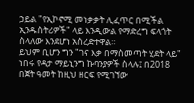ኃይል "የኢኮኖሚ መነቃቃት ሊፈጥር በሚችል ኢንዱስትሪዎች" ላይ እንዲውል የማድረግ ፍላጎት ስላለው እንደሆነ አስረድተዋል።
ይህም ቢሆን ግን "ገና እቃ በማስመጣት ሂደት ላይ" ነበሩ የዳታ ማይኒንግ ኩባንያዎች ስላሉ፤ በ2018 በጀት ዓመት ከዚህ ዘርፍ የሚገኘው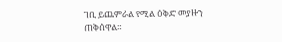ገቢ ይጨምራል የሚል ዕቅድ መያዙን ጠቅሰዋል።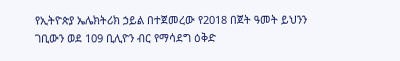የኢትዮጵያ ኤሌክትሪክ ኃይል በተጀመረው የ2018 በጀት ዓመት ይህንን ገቢውን ወደ 109 ቢሊዮን ብር የማሳደግ ዕቅድ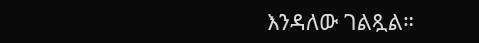እንዳለው ገልጿል።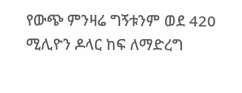የውጭ ምንዛሬ ግኝቱንም ወደ 420 ሚሊዮን ዶላር ከፍ ለማድረግ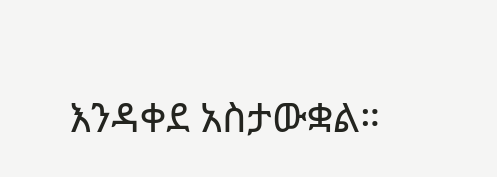እንዳቀደ አስታውቋል።